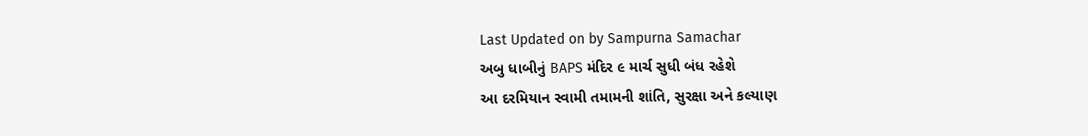Last Updated on by Sampurna Samachar
અબુ ધાબીનું BAPS મંદિર ૯ માર્ચ સુધી બંધ રહેશે
આ દરમિયાન સ્વામી તમામની શાંતિ, સુરક્ષા અને કલ્યાણ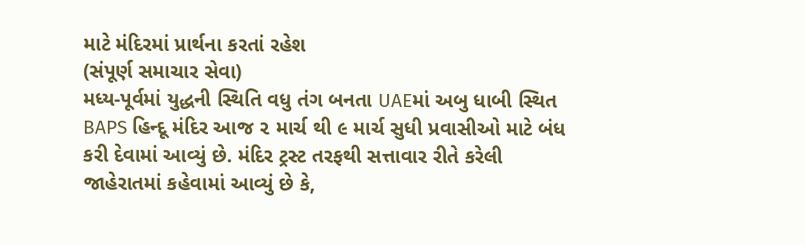માટે મંદિરમાં પ્રાર્થના કરતાં રહેશ
(સંપૂર્ણ સમાચાર સેવા)
મધ્ય-પૂર્વમાં યુદ્ધની સ્થિતિ વધુ તંગ બનતા UAEમાં અબુ ધાબી સ્થિત BAPS હિન્દૂ મંદિર આજ ૨ માર્ચ થી ૯ માર્ચ સુધી પ્રવાસીઓ માટે બંધ કરી દેવામાં આવ્યું છે. મંદિર ટ્રસ્ટ તરફથી સત્તાવાર રીતે કરેલી જાહેરાતમાં કહેવામાં આવ્યું છે કે,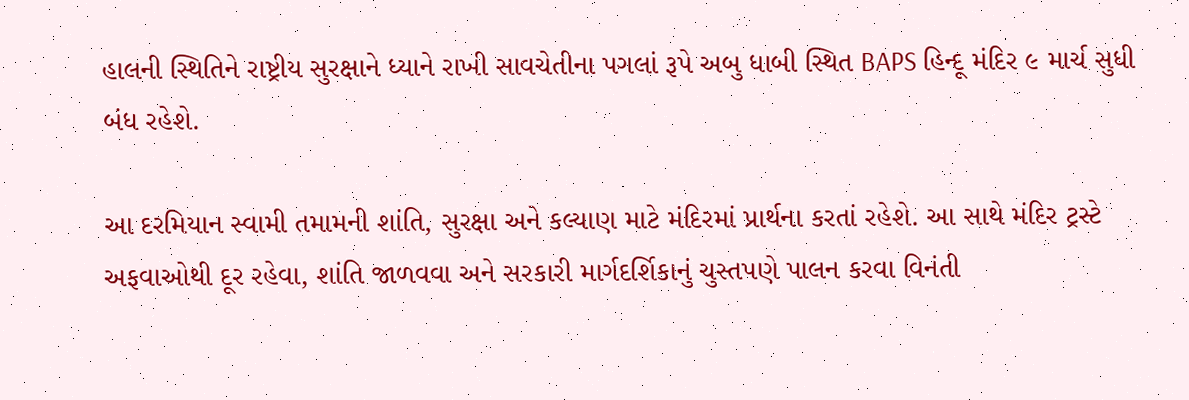હાલની સ્થિતિને રાષ્ટ્રીય સુરક્ષાને ધ્યાને રાખી સાવચેતીના પગલાં રૂપે અબુ ધાબી સ્થિત BAPS હિન્દૂ મંદિર ૯ માર્ચ સુધી બંધ રહેશે.

આ દરમિયાન સ્વામી તમામની શાંતિ, સુરક્ષા અને કલ્યાણ માટે મંદિરમાં પ્રાર્થના કરતાં રહેશે. આ સાથે મંદિર ટ્રસ્ટે અફવાઓથી દૂર રહેવા, શાંતિ જાળવવા અને સરકારી માર્ગદર્શિકાનું ચુસ્તપણે પાલન કરવા વિનંતી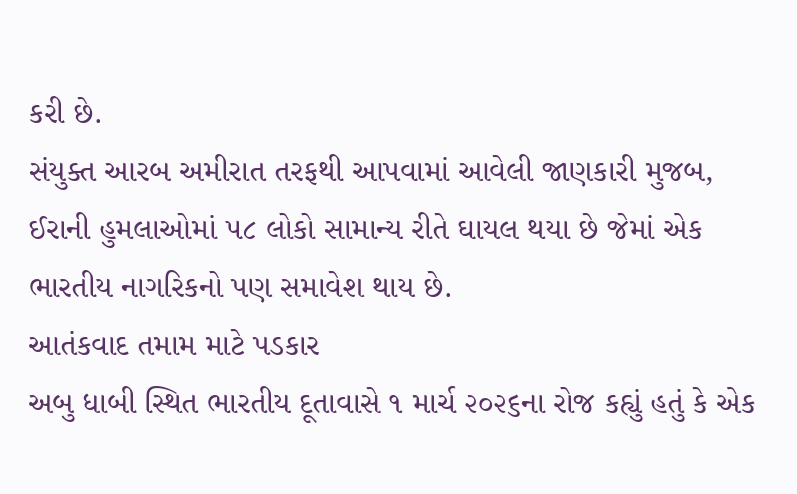કરી છે.
સંયુક્ત આરબ અમીરાત તરફથી આપવામાં આવેલી જાણકારી મુજબ, ઈરાની હુમલાઓમાં ૫૮ લોકો સામાન્ય રીતે ઘાયલ થયા છે જેમાં એક ભારતીય નાગરિકનો પણ સમાવેશ થાય છે.
આતંકવાદ તમામ માટે પડકાર
અબુ ધાબી સ્થિત ભારતીય દૂતાવાસે ૧ માર્ચ ૨૦૨૬ના રોજ કહ્યું હતું કે એક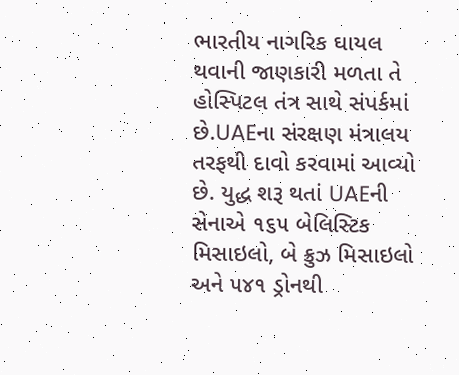ભારતીય નાગરિક ઘાયલ થવાની જાણકારી મળતા તે હોસ્પિટલ તંત્ર સાથે સંપર્કમાં છે.UAEના સંરક્ષણ મંત્રાલય તરફથી દાવો કરવામાં આવ્યો છે. યુદ્ધ શરૂ થતાં UAEની સેનાએ ૧૬૫ બેલિસ્ટિક મિસાઇલો, બે ક્રુઝ મિસાઇલો અને ૫૪૧ ડ્રોનથી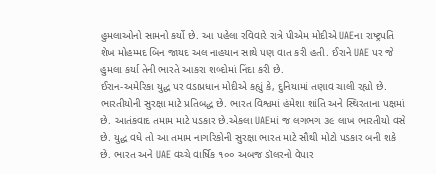હુમલાઓનો સામનો કર્યો છે. આ પહેલા રવિવારે રાત્રે પીએમ મોદીએ UAEના રાષ્ટ્રપતિ શેખ મોહમ્મદ બિન જાયદ અલ નાહયાન સાથે પણ વાત કરી હતી. ઈરાને UAE પર જે હુમલા કર્યા તેની ભારતે આકરા શબ્દોમાં નિંદા કરી છે.
ઈરાન-અમેરિકા યુદ્ધ પર વડાપ્રધાન મોદીએ કહ્યું કે, દુનિયામાં તણાવ ચાલી રહ્યો છે. ભારતીયોની સુરક્ષા માટે પ્રતિબદ્ધ છે. ભારત વિશ્વમાં હંમેશા શાંતિ અને સ્થિરતાના પક્ષમાં છે. આતંકવાદ તમામ માટે પડકાર છે.એકલા UAEમાં જ લગભગ ૩૯ લાખ ભારતીયો વસે છે. યુદ્ધ વધે તો આ તમામ નાગરિકોની સુરક્ષા ભારત માટે સૌથી મોટો પડકાર બની શકે છે. ભારત અને UAE વચ્ચે વાર્ષિક ૧૦૦ અબજ ડૉલરનો વેપાર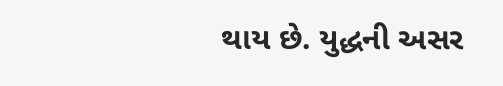થાય છે. યુદ્ધની અસર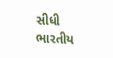સીધી ભારતીય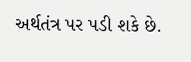અર્થતંત્ર પર પડી શકે છે.